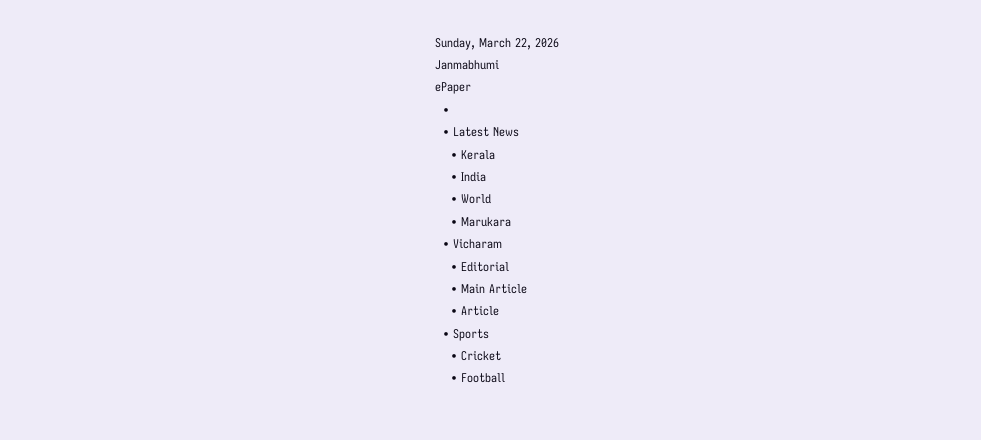Sunday, March 22, 2026
Janmabhumi
ePaper
  •
  • Latest News
    • Kerala
    • India
    • World
    • Marukara
  • Vicharam
    • Editorial
    • Main Article
    • Article
  • Sports
    • Cricket
    • Football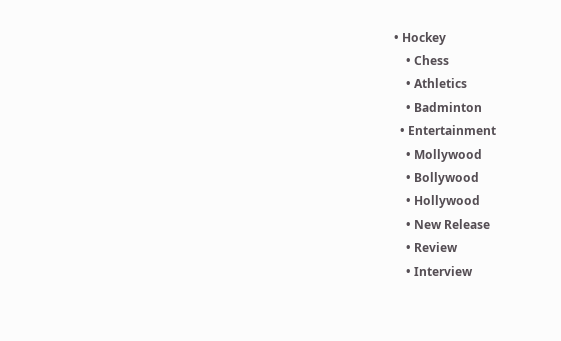• Hockey
    • Chess
    • Athletics
    • Badminton
  • Entertainment
    • Mollywood
    • Bollywood
    • Hollywood
    • New Release
    • Review
    • Interview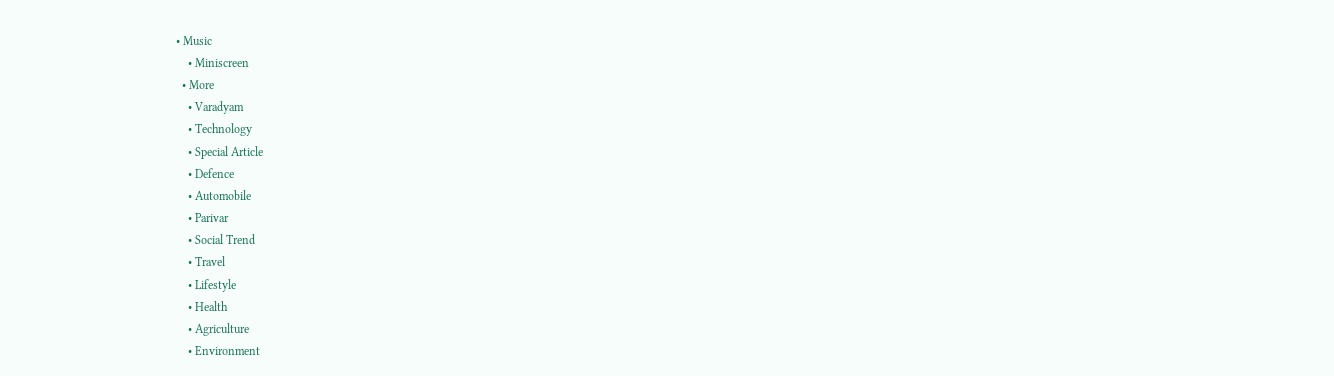• Music
    • Miniscreen
  • More
    • Varadyam
    • Technology
    • Special Article
    • Defence
    • Automobile
    • Parivar
    • Social Trend
    • Travel
    • Lifestyle
    • Health
    • Agriculture
    • Environment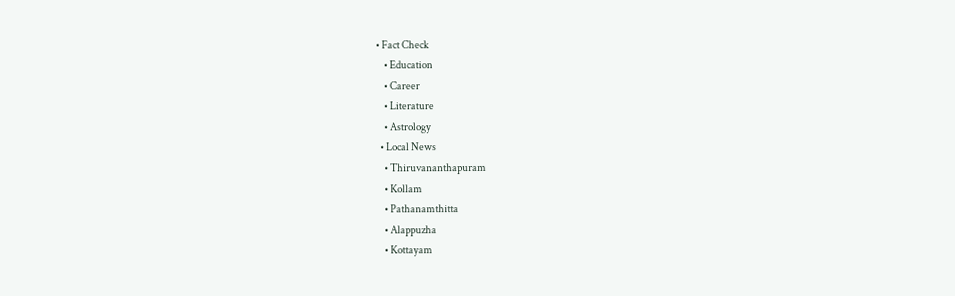• Fact Check
    • Education
    • Career
    • Literature
    • Astrology
  • Local News
    • Thiruvananthapuram
    • Kollam
    • Pathanamthitta
    • Alappuzha
    • Kottayam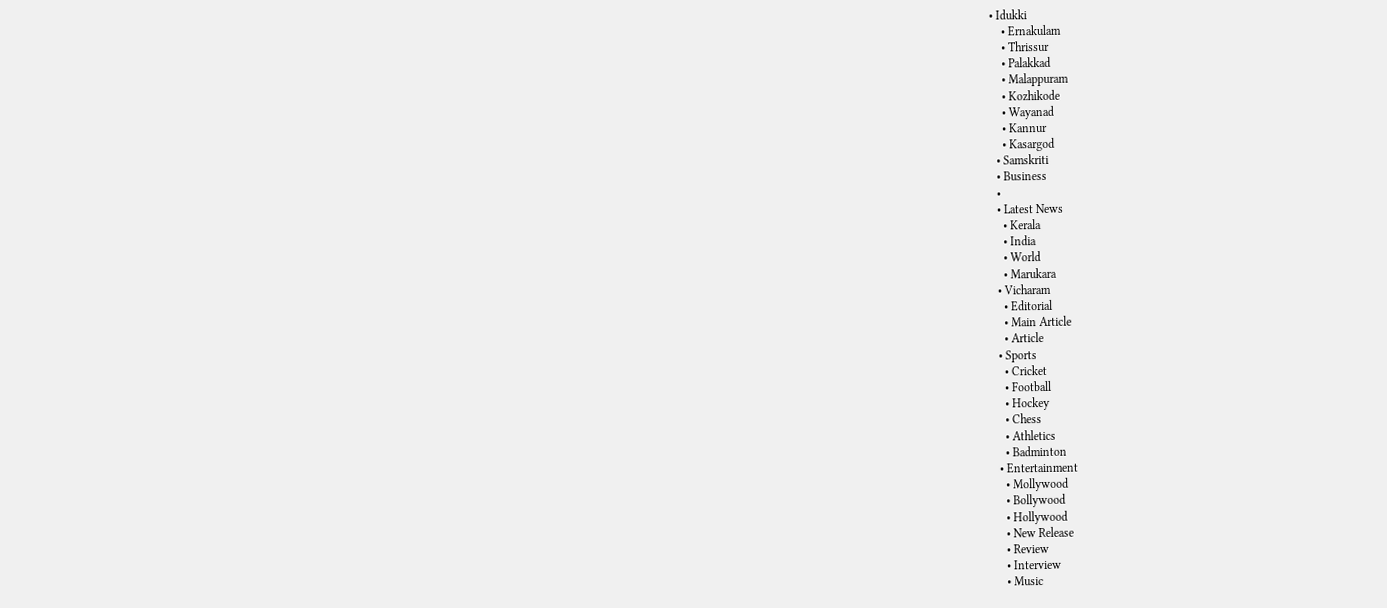• Idukki
    • Ernakulam
    • Thrissur
    • Palakkad
    • Malappuram
    • Kozhikode
    • Wayanad
    • Kannur
    • Kasargod
  • Samskriti
  • Business
  •
  • Latest News
    • Kerala
    • India
    • World
    • Marukara
  • Vicharam
    • Editorial
    • Main Article
    • Article
  • Sports
    • Cricket
    • Football
    • Hockey
    • Chess
    • Athletics
    • Badminton
  • Entertainment
    • Mollywood
    • Bollywood
    • Hollywood
    • New Release
    • Review
    • Interview
    • Music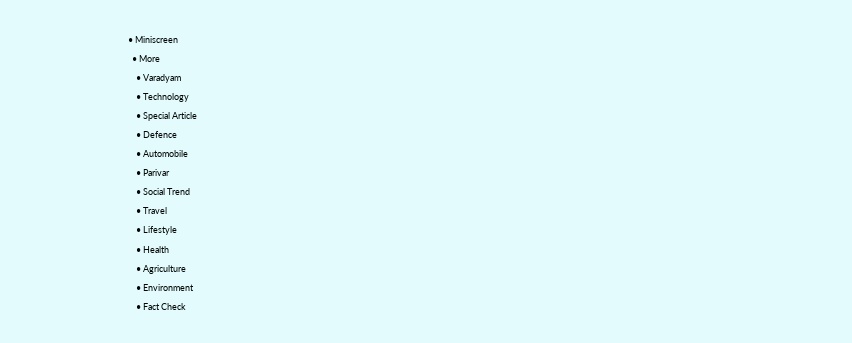• Miniscreen
  • More
    • Varadyam
    • Technology
    • Special Article
    • Defence
    • Automobile
    • Parivar
    • Social Trend
    • Travel
    • Lifestyle
    • Health
    • Agriculture
    • Environment
    • Fact Check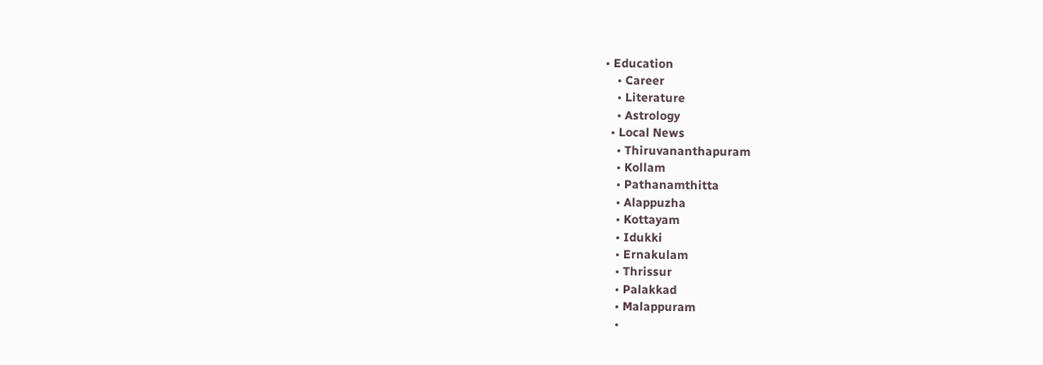• Education
    • Career
    • Literature
    • Astrology
  • Local News
    • Thiruvananthapuram
    • Kollam
    • Pathanamthitta
    • Alappuzha
    • Kottayam
    • Idukki
    • Ernakulam
    • Thrissur
    • Palakkad
    • Malappuram
    •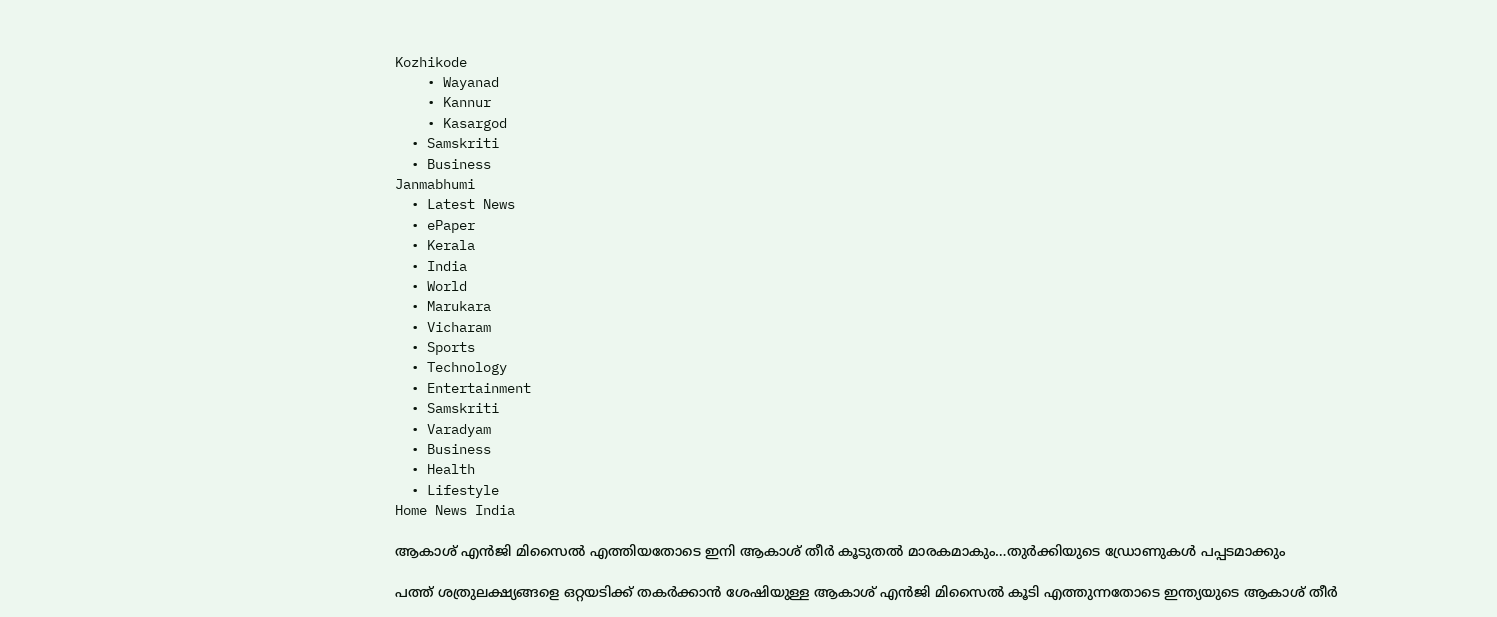Kozhikode
    • Wayanad
    • Kannur
    • Kasargod
  • Samskriti
  • Business
Janmabhumi
  • Latest News
  • ePaper
  • Kerala
  • India
  • World
  • Marukara
  • Vicharam
  • Sports
  • Technology
  • Entertainment
  • Samskriti
  • Varadyam
  • Business
  • Health
  • Lifestyle
Home News India

ആകാശ് എന്‍ജി മിസൈല്‍ എത്തിയതോടെ ഇനി ആകാശ് തീര്‍ കൂടുതല്‍ മാരകമാകും…തുര്‍ക്കിയുടെ ഡ്രോണുകള്‍ പപ്പടമാക്കും

പത്ത് ശത്രുലക്ഷ്യങ്ങളെ ഒറ്റയടിക്ക് തകര്‍ക്കാന്‍ ശേഷിയുള്ള ആകാശ് എന്‍ജി മിസൈല്‍ കൂടി എത്തുന്നതോടെ ഇന്ത്യയുടെ ആകാശ് തീര്‍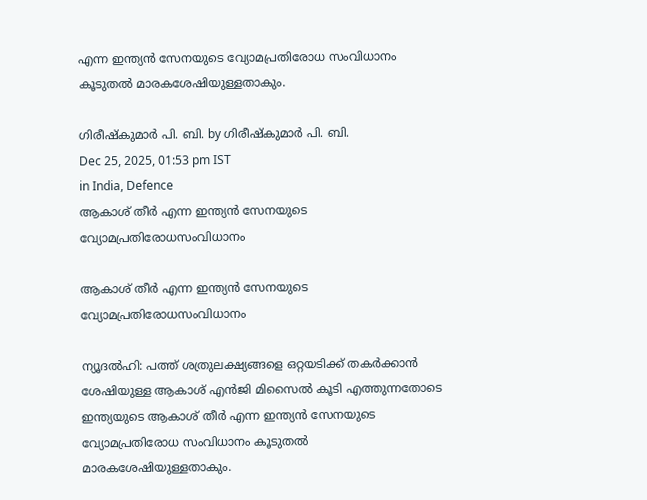എന്ന ഇന്ത്യന്‍ സേനയുടെ വ്യോമപ്രതിരോധ സംവിധാനം കൂടുതല്‍ മാരകശേഷിയുള്ളതാകും.

ഗിരീഷ്‌കുമാര്‍ പി. ബി. by ഗിരീഷ്‌കുമാര്‍ പി. ബി.
Dec 25, 2025, 01:53 pm IST
in India, Defence
ആകാശ് തീര്‍ എന്ന ഇന്ത്യന്‍ സേനയുടെ വ്യോമപ്രതിരോധസംവിധാനം

ആകാശ് തീര്‍ എന്ന ഇന്ത്യന്‍ സേനയുടെ വ്യോമപ്രതിരോധസംവിധാനം

ന്യൂദല്‍ഹി: പത്ത് ശത്രുലക്ഷ്യങ്ങളെ ഒറ്റയടിക്ക് തകര്‍ക്കാന്‍ ശേഷിയുള്ള ആകാശ് എന്‍ജി മിസൈല്‍ കൂടി എത്തുന്നതോടെ ഇന്ത്യയുടെ ആകാശ് തീര്‍ എന്ന ഇന്ത്യന്‍ സേനയുടെ വ്യോമപ്രതിരോധ സംവിധാനം കൂടുതല്‍ മാരകശേഷിയുള്ളതാകും.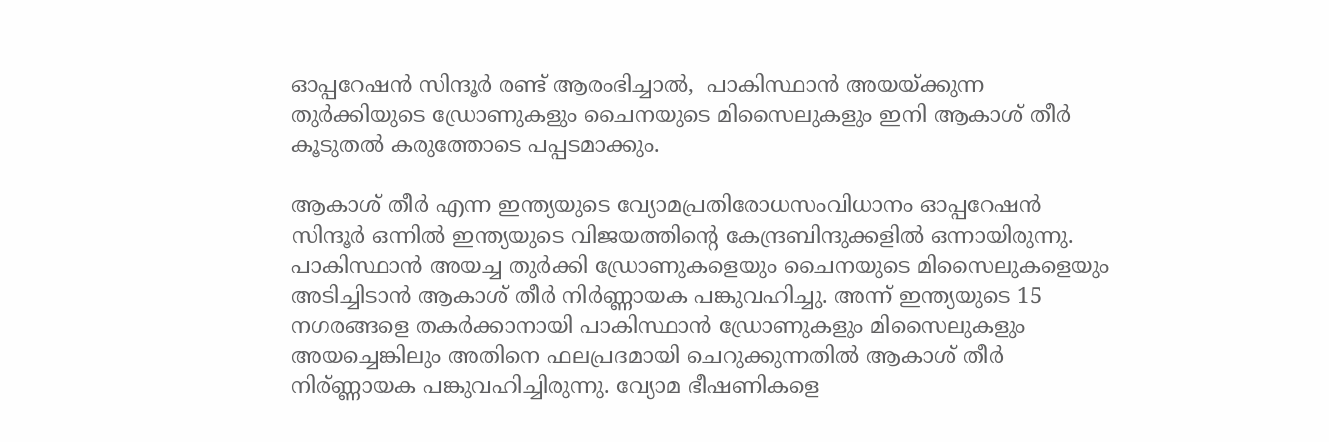ഓപ്പറേഷന്‍ സിന്ദൂര്‍ രണ്ട് ആരംഭിച്ചാല്‍,  പാകിസ്ഥാന്‍ അയയ്‌ക്കുന്ന തുര്‍ക്കിയുടെ ഡ്രോണുകളും ചൈനയുടെ മിസൈലുകളും ഇനി ആകാശ് തീര്‍ കൂടുതല്‍ കരുത്തോടെ പപ്പടമാക്കും.

ആകാശ് തീർ എന്ന ഇന്ത്യയുടെ വ്യോമപ്രതിരോധസംവിധാനം ഓപ്പറേഷന്‍ സിന്ദൂര്‍ ഒന്നില്‍ ഇന്ത്യയുടെ വിജയത്തിന്റെ കേന്ദ്രബിന്ദുക്കളില്‍ ഒന്നായിരുന്നു. പാകിസ്ഥാന്‍ അയച്ച തുര്‍ക്കി ഡ്രോണുകളെയും ചൈനയുടെ മിസൈലുകളെയും അടിച്ചിടാന്‍ ആകാശ് തീര്‍ നിര്‍ണ്ണായക പങ്കുവഹിച്ചു. അന്ന് ഇന്ത്യയുടെ 15 നഗരങ്ങളെ തകര്‍ക്കാനായി പാകിസ്ഥാന്‍ ഡ്രോണുകളും മിസൈലുകളും അയച്ചെങ്കിലും അതിനെ ഫലപ്രദമായി ചെറുക്കുന്നതില്‍ ആകാശ് തീര്‍ നിര‍്ണ്ണായക പങ്കുവഹിച്ചിരുന്നു. വ്യോമ ഭീഷണികളെ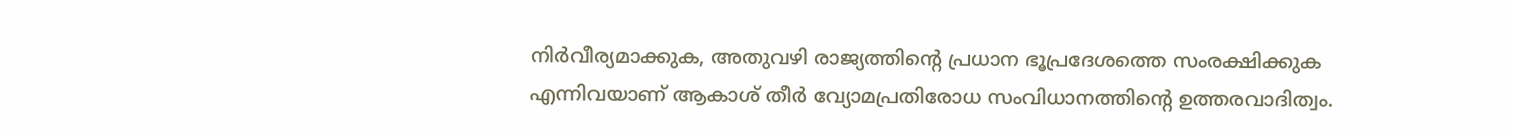നിർവീര്യമാക്കുക, അതുവഴി രാജ്യത്തിന്റെ പ്രധാന ഭൂപ്രദേശത്തെ സംരക്ഷിക്കുക എന്നിവയാണ് ആകാശ് തീര്‍ വ്യോമപ്രതിരോധ സംവിധാനത്തിന്റെ ഉത്തരവാദിത്വം.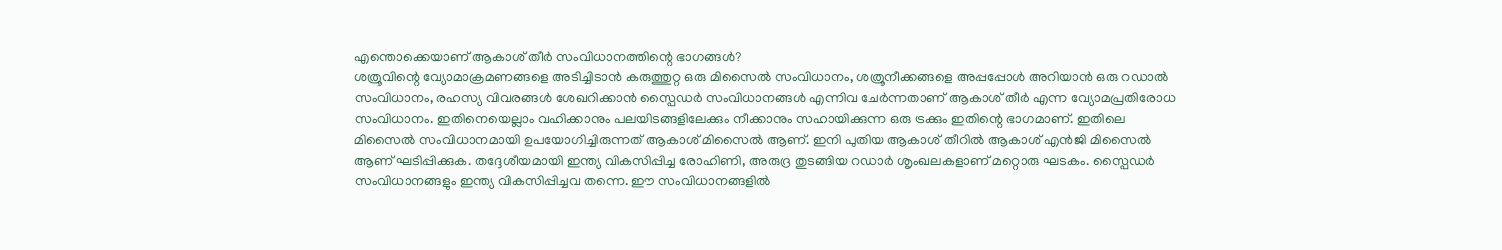എന്തൊക്കെയാണ് ആകാശ് തീര്‍ സംവിധാനത്തിന്റെ ഭാഗങ്ങള്‍?
ശത്രൂവിന്റെ വ്യോമാക്രമണങ്ങളെ അടിച്ചിടാന്‍ കരുത്തുറ്റ ഒരു മിസൈല്‍ സംവിധാനം, ശത്രൂനീക്കങ്ങളെ അപ്പപ്പോള്‍ അറിയാന്‍ ഒരു റഡാല്‍ സംവിധാനം, രഹസ്യ വിവരങ്ങള്‍ ശേഖറിക്കാന്‍ സ്പൈഡര്‍ സംവിധാനങ്ങള്‍ എന്നിവ ചേര്‍ന്നതാണ് ആകാശ് തീര്‍ എന്ന വ്യോമപ്രതിരോധ സംവിധാനം. ഇതിനെയെല്ലാം വഹിക്കാനും പലയിടങ്ങളിലേക്കും നീക്കാനും സഹായിക്കുന്ന ഒരു ട്രക്കും ഇതിന്റെ ഭാഗമാണ്. ഇതിലെ മിസൈല്‍ സംവിധാനമായി ഉപയോഗിച്ചിരുന്നത് ആകാശ് മിസൈല്‍ ആണ്. ഇനി പുതിയ ആകാശ് തീറില്‍ ആകാശ് എന്‍ജി മിസൈല്‍ ആണ് ഘടിപ്പിക്കുക. തദ്ദേശീയമായി ഇന്ത്യ വികസിപ്പിച്ച രോഹിണി, അരുദ്ര തുടങ്ങിയ റഡാർ ശൃംഖലകളാണ് മറ്റൊരു ഘടകം. സ്പൈഡര്‍ സംവിധാനങ്ങളും ഇന്ത്യ വികസിപ്പിച്ചവ തന്നെ. ഈ സംവിധാനങ്ങളില്‍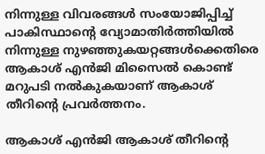നിന്നുള്ള വിവരങ്ങള്‍ സംയോജിപ്പിച്ച് പാകിസ്ഥാന്റെ വ്യോമാതിർത്തിയിൽ നിന്നുള്ള നുഴഞ്ഞുകയറ്റങ്ങള്‍ക്കെതിരെ ആകാശ് എന്‍ജി മിസൈല്‍ കൊണ്ട് മറുപടി നല്‍കുകയാണ് ആകാശ് തീറിന്റെ പ്രവര്‍ത്തനം.

ആകാശ് എന്‍ജി ആകാശ് തീറിന്റെ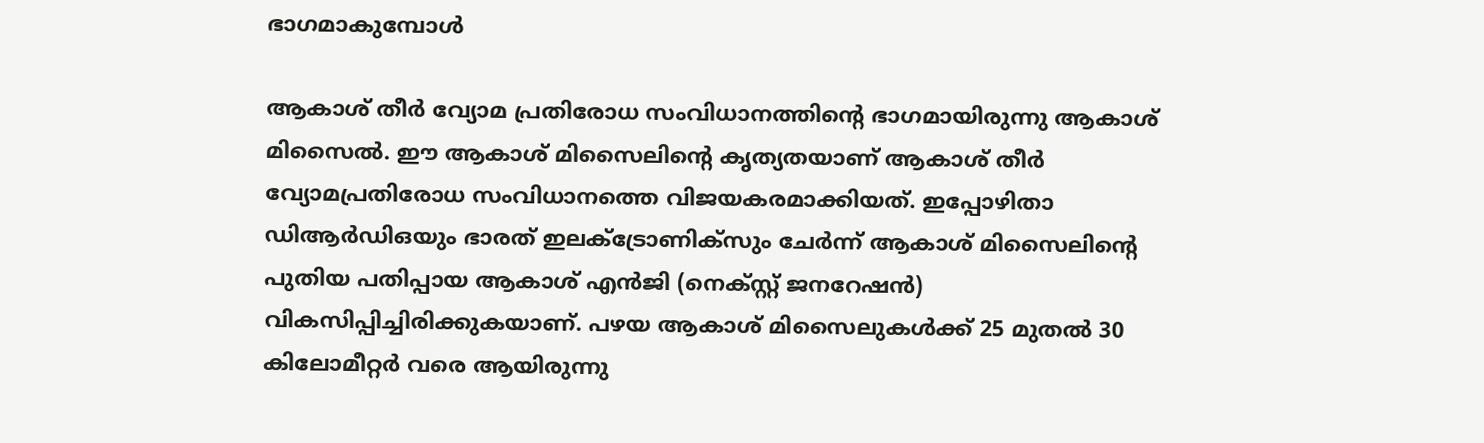ഭാഗമാകുമ്പോള്‍

ആകാശ് തീര്‍ വ്യോമ പ്രതിരോധ സംവിധാനത്തിന്റെ ഭാഗമായിരുന്നു ആകാശ് മിസൈല്‍. ഈ ആകാശ് മിസൈലിന്റെ കൃത്യതയാണ് ആകാശ് തീര്‍ വ്യോമപ്രതിരോധ സംവിധാനത്തെ വിജയകരമാക്കിയത്. ഇപ്പോഴിതാ ഡിആര്‍ഡിഒയും ഭാരത് ഇലക്ട്രോണിക്സും ചേര്‍ന്ന് ആകാശ് മിസൈലിന്റെ പുതിയ പതിപ്പായ ആകാശ് എന്‍ജി (നെക്സ്റ്റ് ജനറേഷന്‍) വികസിപ്പിച്ചിരിക്കുകയാണ്. പഴയ ആകാശ് മിസൈലുകള്‍ക്ക് 25 മുതല്‍ 30 കിലോമീറ്റര്‍ വരെ ആയിരുന്നു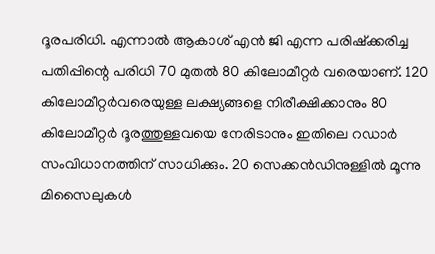ദൂരപരിധി. എന്നാല്‍ ആകാശ് എന്‍ ജി എന്ന പരിഷ്‌ക്കരിച്ച പതിപ്പിന്റെ പരിധി 70 മുതല്‍ 80 കിലോമീറ്റര്‍ വരെയാണ്. 120 കിലോമീറ്റര്‍വരെയുള്ള ലക്ഷ്യങ്ങളെ നിരീക്ഷിക്കാനും 80 കിലോമീറ്റര്‍ ദൂരത്തുള്ളവയെ നേരിടാനും ഇതിലെ റഡാര്‍ സംവിധാനത്തിന് സാധിക്കും. 20 സെക്കന്‍ഡിനുള്ളില്‍ മൂന്നു മിസൈലുകള്‍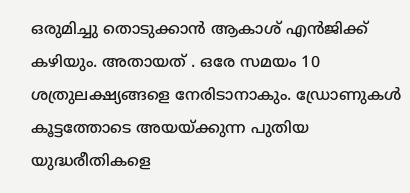ഒരുമിച്ചു തൊടുക്കാന്‍ ആകാശ് എന്‍ജിക്ക് കഴിയും. അതായത് . ഒരേ സമയം 10 ശത്രുലക്ഷ്യങ്ങളെ നേരിടാനാകും. ഡ്രോണുകള്‍ കൂട്ടത്തോടെ അയയ്‌ക്കുന്ന പുതിയ യുദ്ധരീതികളെ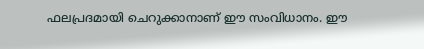ഫലപ്രദമായി ചെറുക്കാനാണ് ഈ സംവിധാനം. ഈ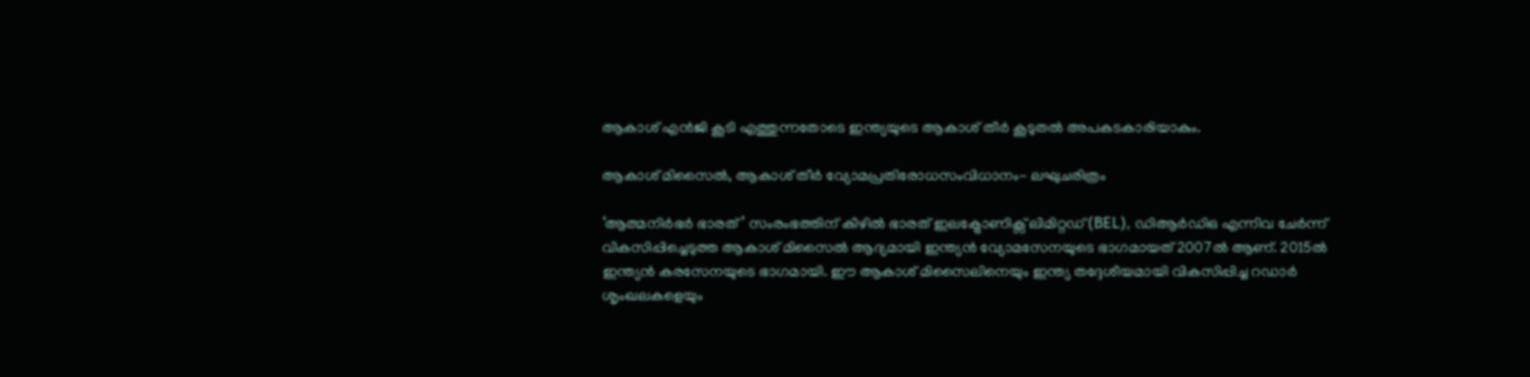ആകാശ് എന്‍ജി കൂടി എത്തുന്നതോടെ ഇന്ത്യയുടെ ആകാശ് തീര്‍ കൂടുതല്‍ അപകടകാരിയാകും.

ആകാശ് മിസൈല്‍, ആകാശ് തീര്‍ വ്യോമപ്രതിരോധസംവിധാനം- ലഘുചരിത്രം

‘ആത്മനിർഭർ ഭാരത്’ സംരംഭത്തിന് കീഴിൽ ഭാരത് ഇലക്ട്രോണിക്സ് ലിമിറ്റഡ് (BEL), ഡിആര്‍ഡിഒ എന്നിവ ചേര്‍ന്ന് വികസിപ്പിച്ചെടുത്ത ആകാശ് മിസൈല്‍ ആദ്യമായി ഇന്ത്യന്‍ വ്യോമസേനയുടെ ഭാഗമായത് 2007ല്‍ ആണ്. 2015ല്‍ ഇന്ത്യന്‍ കരസേനയുടെ ഭാഗമായി. ഈ ആകാശ് മിസൈലിനെയും ഇന്ത്യ തദ്ദേശീയമായി വികസിപ്പിച്ച റഡാര്‍ ശൃംഖലകളെയും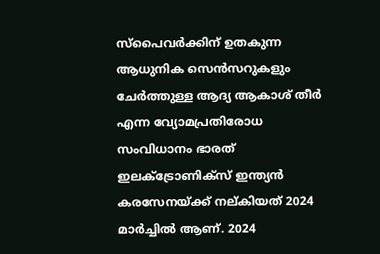സ്പൈവര്‍ക്കിന് ഉതകുന്ന ആധുനിക സെന്‍സറുകളും ചേര്‍ത്തുള്ള ആദ്യ ആകാശ് തീര്‍ എന്ന വ്യോമപ്രതിരോധ സംവിധാനം ഭാരത് ഇലക്ട്രോണിക്സ് ഇന്ത്യന്‍ കരസേനയ്‌ക്ക് നല‍്കിയത് 2024 മാര്‍ച്ചില്‍ ആണ്. 2024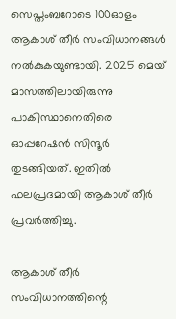സെപ്തംബറോടെ 100ഓളം ആകാശ് തീര്‍ സംവിധാനങ്ങള്‍ നല്‍കുകയുണ്ടായി. 2025 മെയ് മാസത്തിലായിരുന്നു പാകിസ്ഥാനെതിരെ ഓപ്പറേഷന്‍ സിന്ദൂര്‍ തുടങ്ങിയത്. ഇതില്‍ ഫലപ്രദമായി ആകാശ് തീര്‍ പ്രവര്‍ത്തിച്ചു.

ആകാശ് തീര്‍ സംവിധാനത്തിന്റെ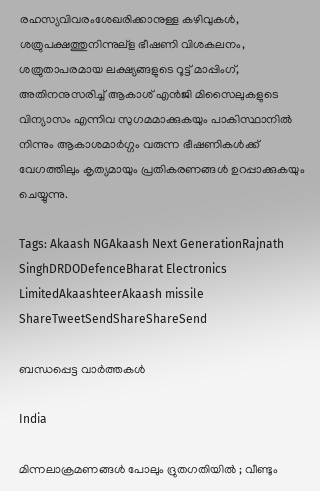രഹസ്യവിവരംശേഖരിക്കാനുള്ള കഴിവുകൾ, ശത്രുപക്ഷത്തുനിന്നുല്ള ഭീഷണി വിശകലനം, ശത്രുതാപരമായ ലക്ഷ്യങ്ങളുടെ റൂട്ട് മാപ്പിംഗ്, അതിനനുസരിച്ച് ആകാശ് എന്‍ജി മിസൈലുകളുടെ വിന്യാസം എന്നിവ സുഗമമാക്കുകയും പാകിസ്ഥാനില്‍ നിന്നും ആകാശമാര്‍ഗ്ഗം വരുന്ന ഭീഷണികൾക്ക് വേഗത്തിലും കൃത്യമായും പ്രതികരണങ്ങൾ ഉറപ്പാക്കുകയും ചെയ്യുന്നു.

Tags: Akaash NGAkaash Next GenerationRajnath SinghDRDODefenceBharat Electronics LimitedAkaashteerAkaash missile
ShareTweetSendShareShareSend

ബന്ധപ്പെട്ട വാര്‍ത്തകള്‍

India

മിന്നലാക്രമണങ്ങൾ പോലും ദ്രുതഗതിയിൽ ; വീണ്ടും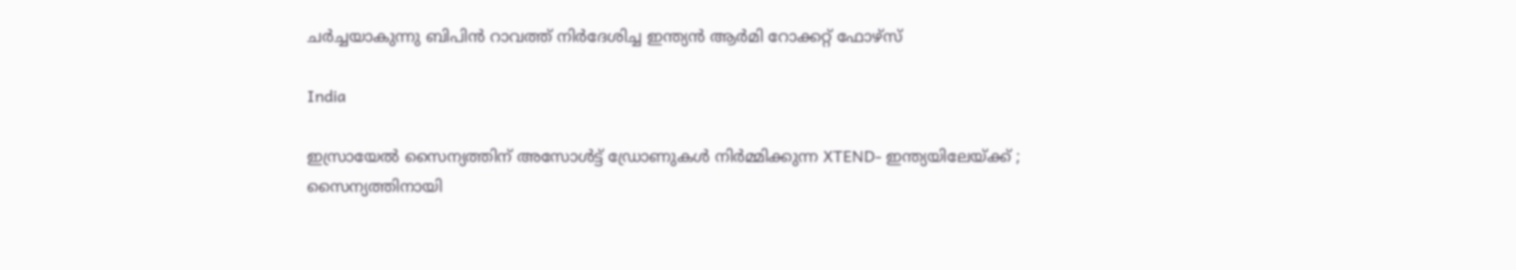ചർച്ചയാകുന്നു ബിപിൻ റാവത്ത് നിർദേശിച്ച ഇന്ത്യൻ ആർമി റോക്കറ്റ് ഫോഴ്‌സ്

India

ഇസ്രായേൽ സൈന്യത്തിന് അസോൾട്ട് ഡ്രോണുകൾ നിർമ്മിക്കുന്ന XTEND- ഇന്ത്യയിലേയ്‌ക്ക് ; സൈന്യത്തിനായി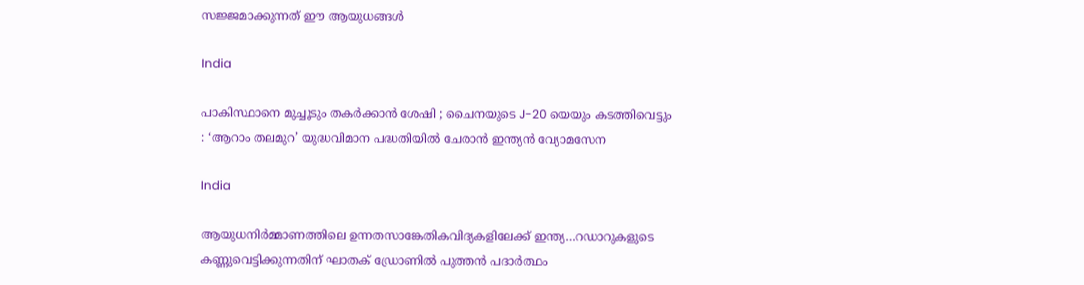സജ്ജമാക്കുന്നത് ഈ ആയുധങ്ങൾ

India

പാകിസ്ഥാനെ മുച്ചൂടും തകർക്കാൻ ശേഷി ; ചൈനയുടെ J-20 യെയും കടത്തിവെട്ടും : ‘ആറാം തലമുറ’ യുദ്ധവിമാന പദ്ധതിയിൽ ചേരാൻ ഇന്ത്യൻ വ്യോമസേന

India

ആയുധനിര്‍മ്മാണത്തിലെ ഉന്നതസാങ്കേതികവിദ്യകളിലേക്ക് ഇന്ത്യ…റഡാറുകളുടെ കണ്ണുവെട്ടിക്കുന്നതിന് ഘാതക് ഡ്രോണില്‍ പുത്തന്‍ പദാര്‍ത്ഥം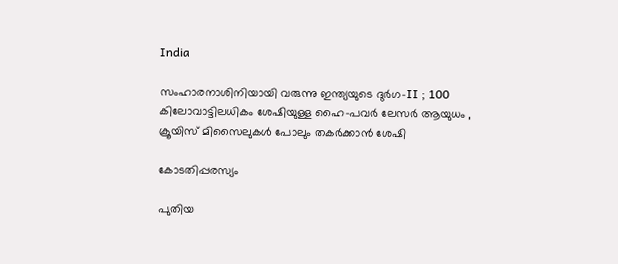India

സംഹാരനാശിനിയായി വരുന്നു ഇന്ത്യയുടെ ദുർഗ-II ; 100 കിലോവാട്ടിലധികം ശേഷിയുള്ള ഹൈ-പവർ ലേസർ ആയുധം , ക്രൂയിസ് മിസൈലുകൾ പോലും തകർക്കാൻ ശേഷി

കോടതിപ്പരസ്യം

പുതിയ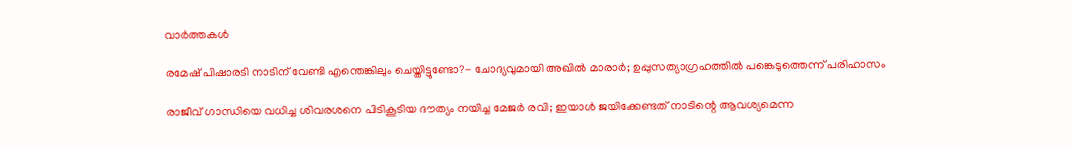വാര്‍ത്തകള്‍

രമേഷ് പിഷാരടി നാടിന് വേണ്ടി എന്തെങ്കിലും ചെയ്തിട്ടുണ്ടോ?- ചോദ്യവുമായി അഖില്‍ മാരാര്‍; ഉപ്പുസത്യാഗ്രഹത്തില്‍ പങ്കെടുത്തെന്ന് പരിഹാസം

രാജീവ് ഗാന്ധിയെ വധിച്ച ശിവരശനെ പിടികൂടിയ ദൗത്യം നയിച്ച മേജർ രവി; ഇയാള്‍ ജയിക്കേണ്ടത് നാടിന്റെ ആവശ്യമെന്ന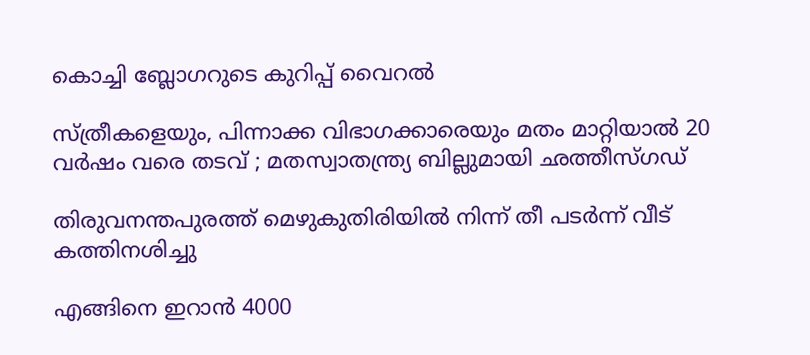കൊച്ചി ബ്ലോഗറുടെ കുറിപ്പ് വൈറല്‍

സ്ത്രീകളെയും, പിന്നാക്ക വിഭാഗക്കാരെയും മതം മാറ്റിയാൽ 20 വർഷം വരെ തടവ് ; മതസ്വാതന്ത്ര്യ ബില്ലുമായി ഛത്തീസ്ഗഡ്

തിരുവനന്തപുരത്ത് മെഴുകുതിരിയില്‍ നിന്ന് തീ പടര്‍ന്ന് വീട് കത്തിനശിച്ചു

എങ്ങിനെ ഇറാന്‍ 4000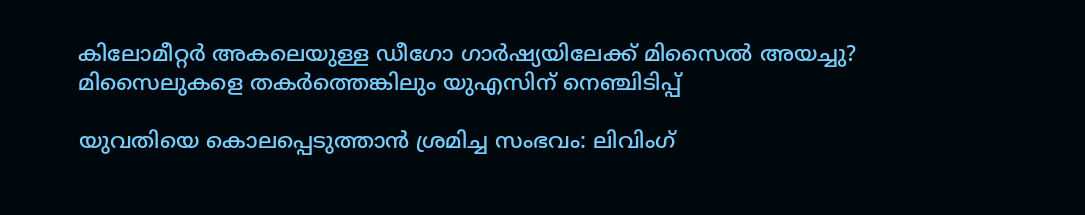കിലോമീറ്റർ അകലെയുള്ള ഡീഗോ ഗാർഷ്യയിലേക്ക് മിസൈല്‍ അയച്ചു? മിസൈലുകളെ തകര്‍ത്തെങ്കിലും യുഎസിന് നെഞ്ചിടിപ്പ്

യുവതിയെ കൊലപ്പെടുത്താന്‍ ശ്രമിച്ച സംഭവം: ലിവിംഗ്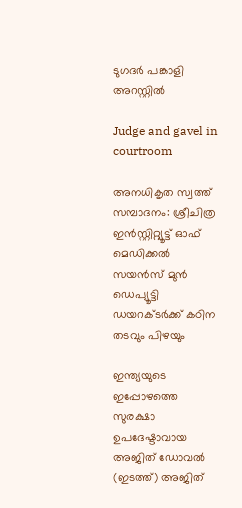ടുഗദര്‍ പങ്കാളി അറസ്റ്റില്‍

Judge and gavel in courtroom

അനധികൃത സ്വത്ത് സമ്പാദനം: ശ്രീചിത്ര ഇന്‍സ്റ്റിറ്റ്യൂട്ട് ഓഫ് മെഡിക്കല്‍ സയന്‍സ് മുന്‍ ഡെപ്യൂട്ടി ഡയറക്ടര്‍ക്ക് കഠിന തടവും പിഴയും

ഇന്ത്യയുടെ ഇപ്പോഴത്തെ സുരക്ഷാ ഉപദേഷ്ടാവായ അജിത് ഡോവല്‍ (ഇടത്ത്) അജിത്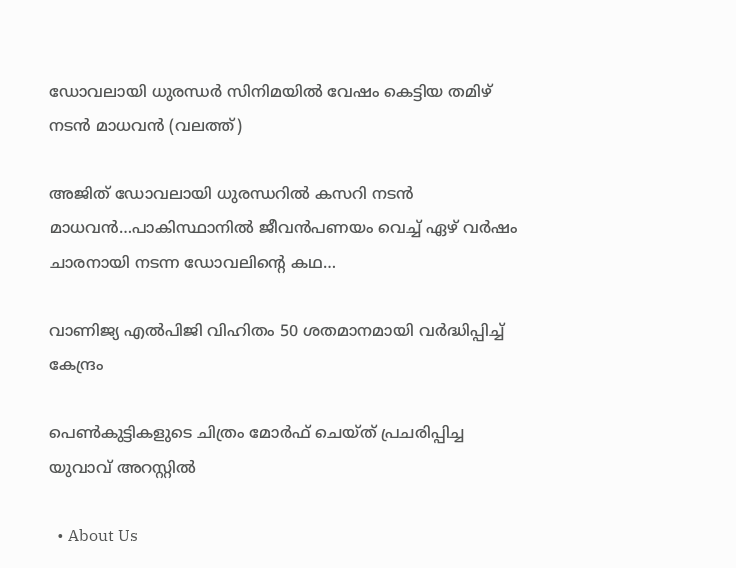ഡോവലായി ധുരന്ധര്‍ സിനിമയില്‍ വേഷം കെട്ടിയ തമിഴ് നടന്‍ മാധവന്‍ (വലത്ത്)

അജിത് ഡോവലായി ധുരന്ധറില്‍ കസറി നടന്‍ മാധവന്‍…പാകിസ്ഥാനില്‍ ജീവന്‍പണയം വെച്ച് ഏഴ് വര്‍ഷം ചാരനായി നടന്ന ഡോവലിന്റെ കഥ…

വാണിജ്യ എല്‍പിജി വിഹിതം 50 ശതമാനമായി വര്‍ദ്ധിപ്പിച്ച് കേന്ദ്രം

പെണ്‍കുട്ടികളുടെ ചിത്രം മോര്‍ഫ് ചെയ്ത് പ്രചരിപ്പിച്ച യുവാവ് അറസ്റ്റില്‍

  • About Us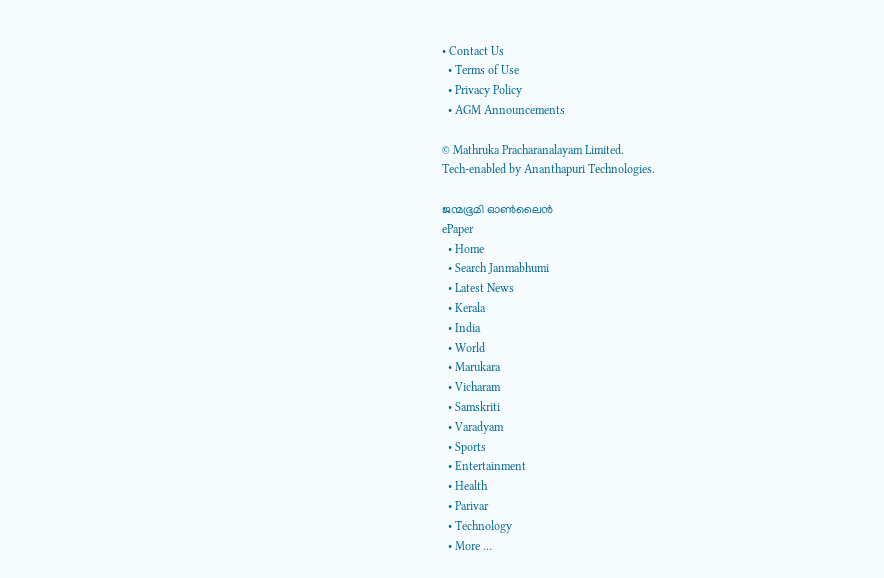• Contact Us
  • Terms of Use
  • Privacy Policy
  • AGM Announcements

© Mathruka Pracharanalayam Limited.
Tech-enabled by Ananthapuri Technologies.

ജന്മഭൂമി ഓണ്‍ലൈന്‍
ePaper
  • Home
  • Search Janmabhumi
  • Latest News
  • Kerala
  • India
  • World
  • Marukara
  • Vicharam
  • Samskriti
  • Varadyam
  • Sports
  • Entertainment
  • Health
  • Parivar
  • Technology
  • More …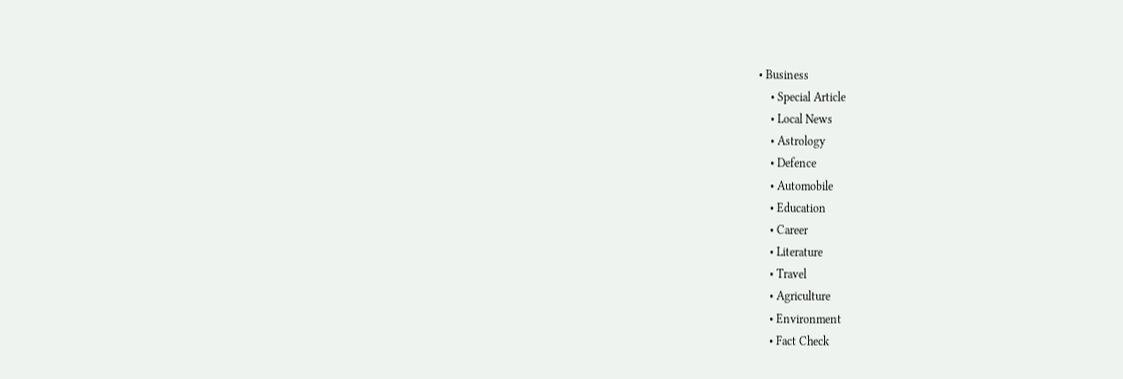• Business
    • Special Article
    • Local News
    • Astrology
    • Defence
    • Automobile
    • Education
    • Career
    • Literature
    • Travel
    • Agriculture
    • Environment
    • Fact Check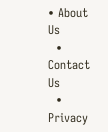• About Us
  • Contact Us
  • Privacy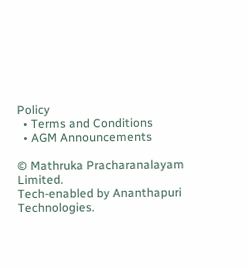Policy
  • Terms and Conditions
  • AGM Announcements

© Mathruka Pracharanalayam Limited.
Tech-enabled by Ananthapuri Technologies.